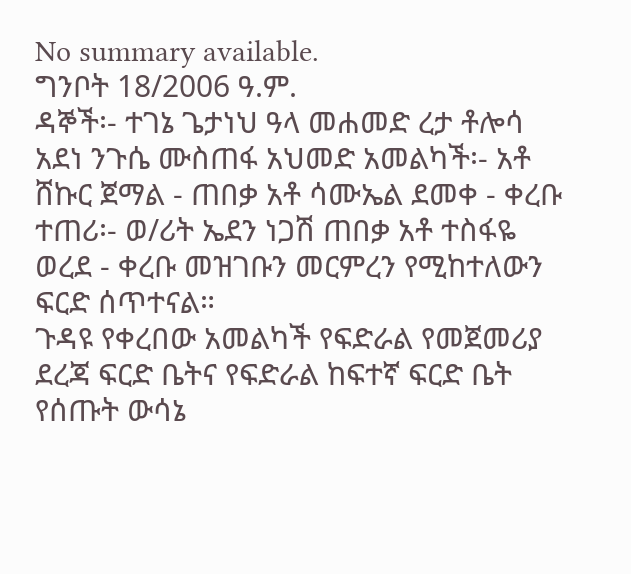No summary available.
ግንቦት 18/2006 ዓ.ም.
ዳኞች፡- ተገኔ ጌታነህ ዓላ መሐመድ ረታ ቶሎሳ አደነ ንጉሴ ሙስጠፋ አህመድ አመልካች፡- አቶ ሸኩር ጀማል - ጠበቃ አቶ ሳሙኤል ደመቀ - ቀረቡ ተጠሪ፡- ወ/ሪት ኤደን ነጋሽ ጠበቃ አቶ ተስፋዬ ወረደ - ቀረቡ መዝገቡን መርምረን የሚከተለውን ፍርድ ሰጥተናል።
ጉዳዩ የቀረበው አመልካች የፍድራል የመጀመሪያ ደረጃ ፍርድ ቤትና የፍድራል ከፍተኛ ፍርድ ቤት የሰጡት ውሳኔ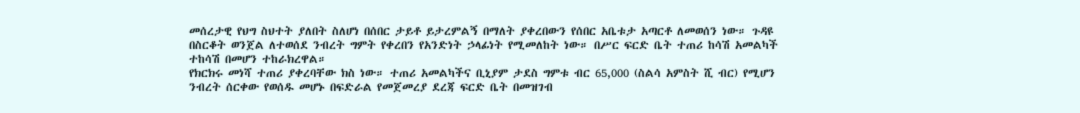መሰረታዊ የህግ ስህተት ያለበት ስለሆነ በሰበር ታይቶ ይታረምልኝ በማለት ያቀረበውን የሰበር አቤቱታ አጣርቶ ለመወሰን ነው። ጉዳዩ በስርቆት ወንጀል ለተወሰደ ንብረት ግምት የቀረበን የአንድነት ኃላፊነት የሚመለከት ነው። በሥር ፍርድ ቤት ተጠሪ ከሳሽ አመልካች ተከሳሽ በመሆን ተከራክረዋል።
የክርክሩ መነሻ ተጠሪ ያቀረባቸው ክስ ነው። ተጠሪ አመልካችና ቢኒያም ታደስ ግምቱ ብር 65,000 (ስልሳ አምስት ሺ ብር) የሚሆን ንብረት ሰርቀው የወሰዱ መሆኑ በፍድራል የመጀመረያ ደረጃ ፍርድ ቤት በመዝገብ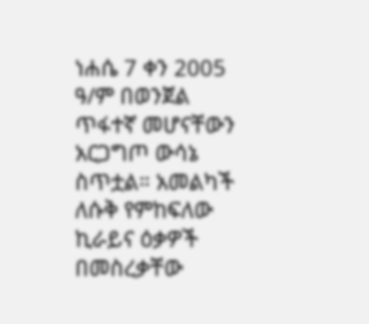ነሐሴ 7 ቀን 2005 ዓ/ም በወንጀል ጥፋተኛ መሆናቸውን አርጋግጦ ውሳኔ ስጥቷል። አመልካች ለሱቅ የምከፍለው ኪራይና ዕቃዎች በመስረቃቸው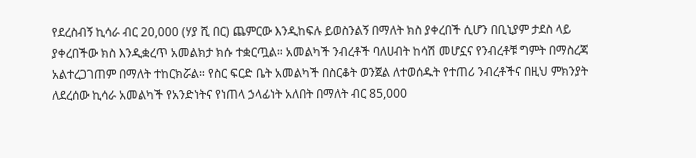የደረስብኝ ኪሳራ ብር 20,000 (ሃያ ሺ በር) ጨምርው እንዲከፍሉ ይወስንልኝ በማለት ክስ ያቀረበች ሲሆን በቢኒያም ታደስ ላይ ያቀረበችው ክስ እንዲቋረጥ አመልክታ ክሱ ተቋርጧል። አመልካች ንብረቶች ባለሀብት ከሳሽ መሆኗና የንብረቶቹ ግምት በማስረጃ አልተረጋገጠም በማለት ተከርክሯል። የስር ፍርድ ቤት አመልካች በስርቆት ወንጀል ለተወሰዱት የተጠሪ ንብረቶችና በዚህ ምክንያት ለደረሰው ኪሳራ አመልካች የአንድነትና የነጠላ ኃላፊነት አለበት በማለት ብር 85,000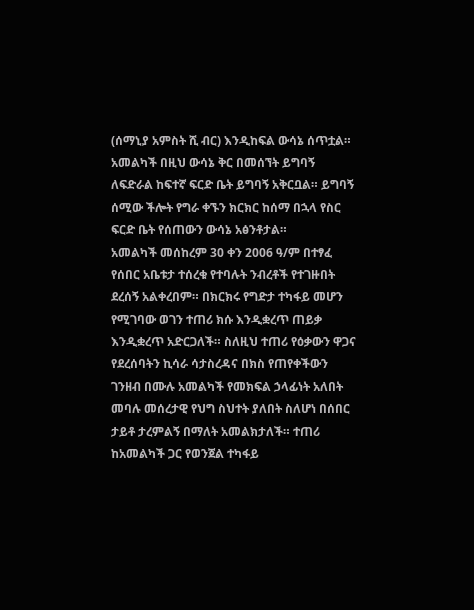(ሰማኒያ አምስት ሺ ብር) እንዲከፍል ውሳኔ ሰጥቷል። አመልካች በዚህ ውሳኔ ቅር በመሰኘት ይግባኝ ለፍድራል ከፍተኛ ፍርድ ቤት ይግባኝ አቅርቧል። ይግባኝ ሰሚው ችሎት የግራ ቀኙን ክርክር ከሰማ በኋላ የስር ፍርድ ቤት የሰጠውን ውሳኔ አፅንቶታል።
አመልካች መሰከረም 30 ቀን 2006 ዓ/ም በተፃፈ የሰበር አቤቱታ ተሰረቁ የተባሉት ንብረቶች የተገዙበት ደረሰኝ አልቀረበም። በክርክሩ የግድታ ተካፋይ መሆን የሚገባው ወገን ተጠሪ ክሱ እንዲቋረጥ ጠይቃ እንዲቋረጥ አድርጋለች። ስለዚህ ተጠሪ የዕቃውን ዋጋና የደረሰባትን ኪሳራ ሳታስረዳና በክስ የጠየቀችውን ገንዘብ በሙሉ አመልካች የመክፍል ኃላፊነት አለበት መባሉ መሰረታዊ የህግ ስህተት ያለበት ስለሆነ በሰበር ታይቶ ታረምልኝ በማለት አመልክታለች። ተጠሪ ከአመልካች ጋር የወንጀል ተካፋይ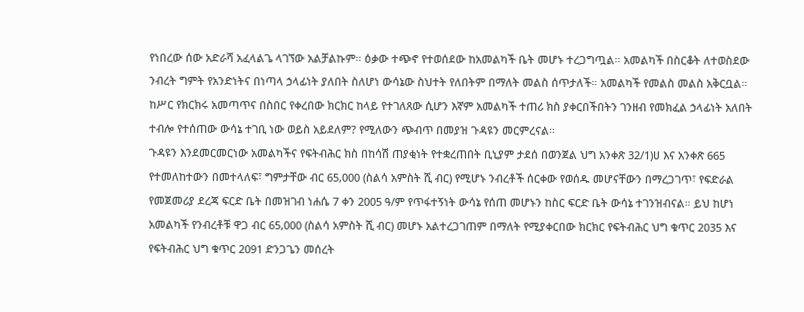የነበረው ሰው አድራሻ አፈላልጌ ላገኘው አልቻልኩም። ዕቃው ተጭኖ የተወሰደው ከአመልካች ቤት መሆኑ ተረጋግጧል። አመልካች በስርቆት ለተወስደው ንብረት ግምት የአንድነትና በነጣላ ኃላፊነት ያለበት ስለሆነ ውሳኔው ስህተት የለበትም በማለት መልስ ሰጥታለች። አመልካች የመልስ መልስ አቅርቧል።
ከሥር የክርክሩ አመጣጥና በስበር የቀረበው ክርክር ከላይ የተገለጸው ሲሆን እኛም አመልካች ተጠሪ ክስ ያቀርበችበትን ገንዘብ የመክፈል ኃላፊነት አለበት ተብሎ የተሰጠው ውሳኔ ተገቢ ነው ወይስ አይደለም? የሚለውን ጭብጥ በመያዝ ጉዳዩን መርምረናል።
ጉዳዩን እንደመርመርነው አመልካችና የፍትብሕር ክስ በከሳሽ ጠያቂነት የተቋረጠበት ቢኒያም ታደሰ በወንጀል ህግ አንቀጽ 32/1)ሀ እና አንቀጽ 665 የተመለከተውን በመተላለፍ፣ ግምታቸው ብር 65,000 (ስልሳ አምስት ሺ ብር) የሚሆኑ ንብረቶች ሰርቀው የወሰዱ መሆናቸውን በማረጋገጥ፣ የፍድራል የመጀመሪያ ደረጃ ፍርድ ቤት በመዝገብ ነሐሴ 7 ቀን 2005 ዓ/ም የጥፋተኝነት ውሳኔ የሰጠ መሆኑን ከስር ፍርድ ቤት ውሳኔ ተገንዝብናል። ይህ ከሆነ አመልካች የንብረቶቹ ዋጋ ብር 65,000 (ስልሳ አምስት ሺ ብር) መሆኑ አልተረጋገጠም በማለት የሚያቀርበው ክርክር የፍትብሕር ህግ ቁጥር 2035 እና የፍትብሕር ህግ ቁጥር 2091 ድንጋጌን መሰረት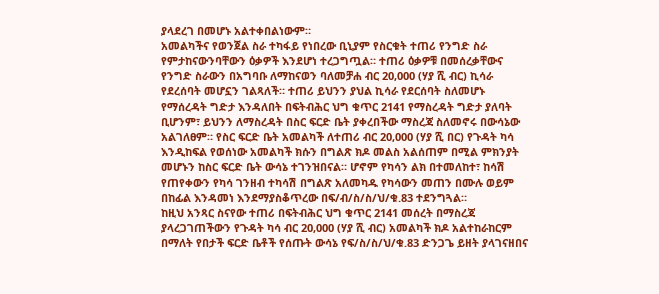ያላደረገ በመሆኑ አልተቀበልነውም።
አመልካችና የወንጀል ስራ ተካፋይ የነበረው ቢኒያም የስርቁት ተጠሪ የንግድ ስራ የምታከናውንባቸውን ዕቃዎች እንደሆነ ተረጋግጧል። ተጠሪ ዕቃዎቹ በመሰረቃቸውና የንግድ ስራውን በአግባቡ ለማከናወን ባለመቻሐ ብር 20,000 (ሃያ ሺ ብር) ኪሳራ የደረሰባት መሆኗን ገልጻለች። ተጠሪ ይህንን ያህል ኪሳራ የደርሰባት ስለመሆኑ የማሰረዳት ግድታ እንዳለበት በፍትብሕር ህግ ቁጥር 2141 የማስረዳት ግድታ ያለባት ቢሆንም፣ ይህንን ለማስረዳት በስር ፍርድ ቤት ያቀረበችው ማስረጃ ስለመኖሩ በውሳኔው አልገለፀም። የስር ፍርድ ቤት አመልካች ለተጠሪ ብር 20,000 (ሃያ ሺ በር) የጉዳት ካሳ እንዲከፍል የወሰነው አመልካች ክሱን በግልጽ ክዶ መልስ አልሰጠም በሚል ምክንያት መሆኑን ከስር ፍርድ ቤት ውሳኔ ተገንዝበናል። ሆኖም የካሳን ልክ በተመለከተ፣ ከሳሽ የጠየቀውን የካሳ ገንዘብ ተካሳሽ በግልጽ አለመካዱ የካሳውን መጠን በሙሉ ወይም በከፊል እንዳመነ እንደማያስቆጥረው በፍ/ብ/ስ/ስ/ህ/ቁ.83 ተደንግጓል።
ከዚህ አንጻር ስናየው ተጠሪ በፍትብሕር ህግ ቁጥር 2141 መሰረት በማስረጃ ያላረጋገጠችውን የጉዳት ካሳ ብር 20,000 (ሃያ ሺ ብር) አመልካች ክዶ አልተከራከርም በማለት የበታች ፍርድ ቤቶች የሰጡት ውሳኔ የፍ/ስ/ስ/ህ/ቁ.83 ድንጋጌ ይዘት ያላገናዘበና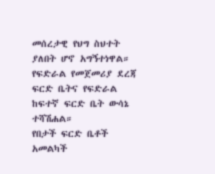መሰረታዊ የህግ ስህተት ያለበት ሆኖ አግኝተነዋል።
የፍድራል የመጀመሪያ ደረጃ ፍርድ ቤትና የፍድራል ከፍተኛ ፍርድ ቤት ውሳኔ ተሻሽሐል።
የበታች ፍርድ ቤቶች አመልካች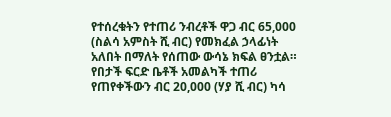የተሰረቁትን የተጠሪ ንብረቶች ዋጋ ብር 65,000 (ስልሳ አምስት ሺ ብር) የመክፈል ኃላፊነት አለበት በማለት የሰጠው ውሳኔ ክፍል ፀንቷል።
የበታች ፍርድ ቤቶች አመልካች ተጠሪ የጠየቀችውን ብር 20,000 (ሃያ ሺ ብር) ካሳ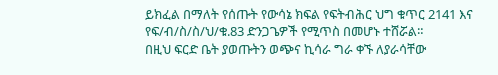ይክፈል በማለት የሰጡት የውሳኔ ክፍል የፍትብሕር ህግ ቁጥር 2141 እና የፍ/ብ/ስ/ስ/ህ/ቁ.83 ድንጋጌዎች የሚጥስ በመሆኑ ተሸሯል።
በዚህ ፍርድ ቤት ያወጡትን ወጭና ኪሳራ ግራ ቀኙ ለያራሳቸው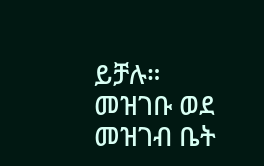ይቻሉ።
መዝገቡ ወደ መዝገብ ቤት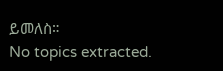ይመለስ።
No topics extracted.